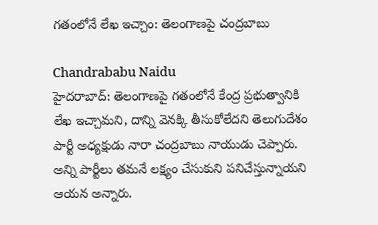గతంలోనే లేఖ ఇచ్చాం: తెలంగాణపై చంద్రబాబు

Chandrababu Naidu
హైదరాబాద్: తెలంగాణపై గతంలోనే కేంద్ర ప్రభుత్వానికి లేఖ ఇచ్చామని, దాన్ని వెనక్కి తీసుకోలేదని తెలుగుదేశం పార్టీ అధ్యక్షుడు నారా చంద్రబాబు నాయుడు చెప్పారు. అన్ని పార్టీలు తమనే లక్ష్యం చేసుకుని పనిచేస్తున్నాయని ఆయన అన్నారు.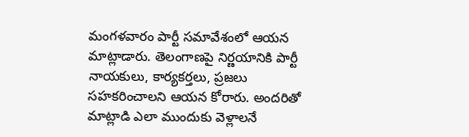మంగళవారం పార్టీ సమావేశంలో ఆయన మాట్లాడారు. తెలంగాణపై నిర్ణయానికి పార్టీ నాయకులు, కార్యకర్తలు, ప్రజలు సహకరించాలని ఆయన కోరారు. అందరితో మాట్లాడి ఎలా ముందుకు వెళ్లాలనే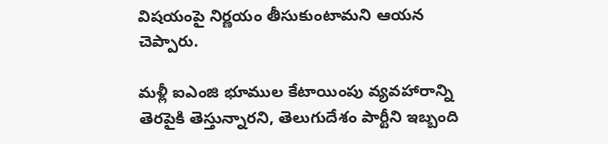విషయంపై నిర్ణయం తీసుకుంటామని ఆయన చెప్పారు.

మళ్లీ ఐఎంజి భూముల కేటాయింపు వ్యవహారాన్ని తెరపైకి తెస్తున్నారని, తెలుగుదేశం పార్టీని ఇబ్బంది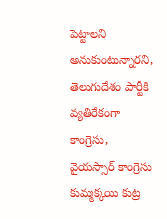పెట్టాలని అనుకుంటున్నారని, తెలుగుదేశం పార్టీకి వ్యతిరేకంగా కాంగ్రెసు, వైయస్సార్ కాంగ్రెసు కుమ్మక్కయి కుట్ర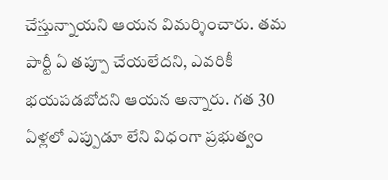చేస్తున్నాయని ఆయన విమర్శించారు. తమ పార్టీ ఏ తప్పూ చేయలేదని, ఎవరికీ భయపడబోదని ఆయన అన్నారు. గత 30 ఏళ్లలో ఎప్పుడూ లేని విధంగా ప్రభుత్వం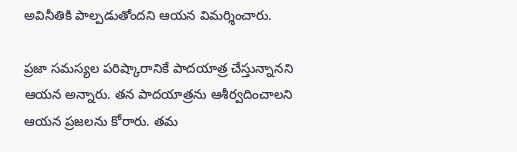అవినీతికి పాల్పడుతోందని ఆయన విమర్శించారు.

ప్రజా సమస్యల పరిష్కారానికే పాదయాత్ర చేస్తున్నానని ఆయన అన్నారు. తన పాదయాత్రను ఆశీర్వదించాలని ఆయన ప్రజలను కోరారు. తమ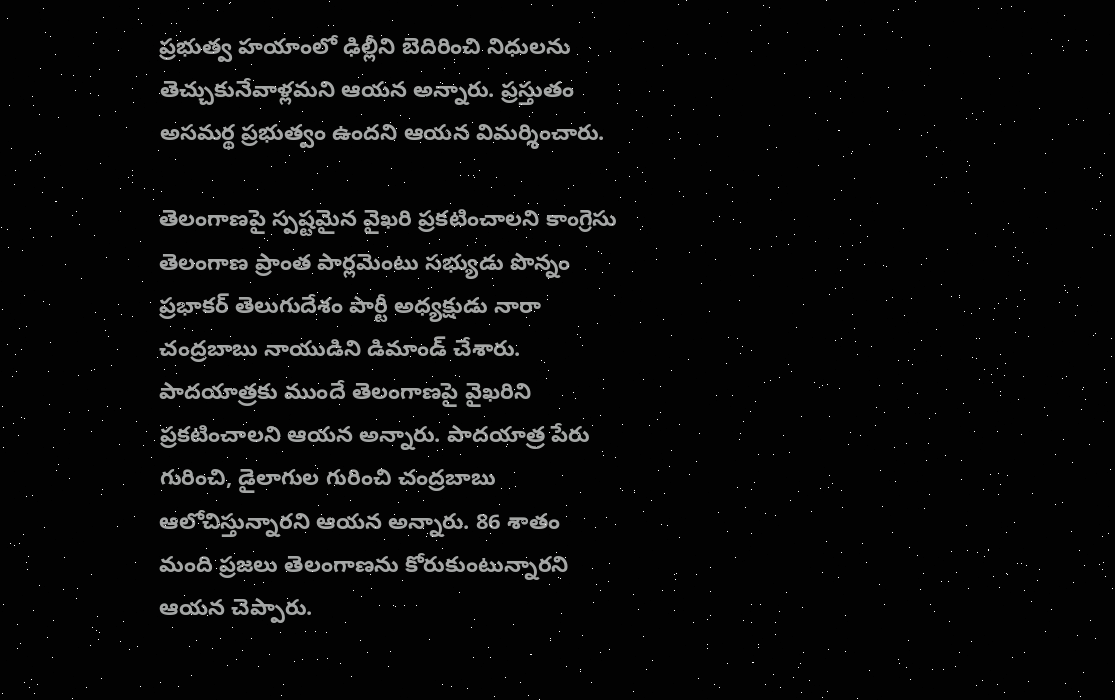ప్రభుత్వ హయాంలో ఢిల్లీని బెదిరించి నిధులను తెచ్చుకునేవాళ్లమని ఆయన అన్నారు. ప్రస్తుతం అసమర్థ ప్రభుత్వం ఉందని ఆయన విమర్శించారు.

తెలంగాణపై స్పష్టమైన వైఖరి ప్రకటించాలని కాంగ్రెసు తెలంగాణ ప్రాంత పార్లమెంటు సభ్యుడు పొన్నం ప్రభాకర్ తెలుగుదేశం పార్టీ అధ్యక్షుడు నారా చంద్రబాబు నాయుడిని డిమాండ్ చేశారు. పాదయాత్రకు ముందే తెలంగాణపై వైఖరిని ప్రకటించాలని ఆయన అన్నారు. పాదయాత్ర పేరు గురించి, డైలాగుల గురించి చంద్రబాబు ఆలోచిస్తున్నారని ఆయన అన్నారు. 86 శాతం మంది ప్రజలు తెలంగాణను కోరుకుంటున్నారని ఆయన చెప్పారు.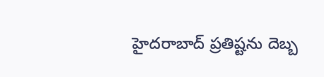హైదరాబాద్ ప్రతిష్టను దెబ్బ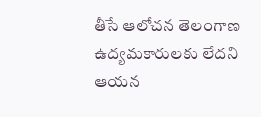తీసే ఆలోచన తెలంగాణ ఉద్యమకారులకు లేదని ఆయన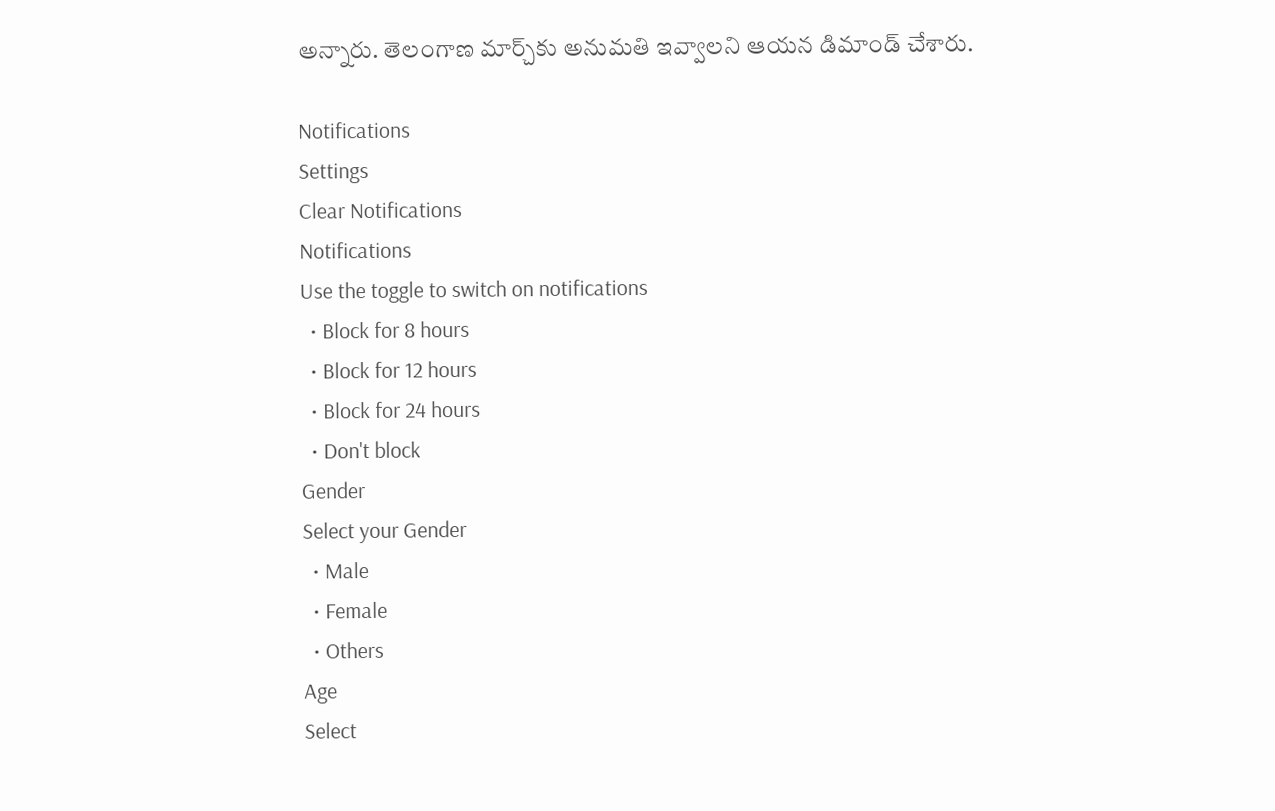అన్నారు. తెలంగాణ మార్చ్‌కు అనుమతి ఇవ్వాలని ఆయన డిమాండ్ చేశారు.

Notifications
Settings
Clear Notifications
Notifications
Use the toggle to switch on notifications
  • Block for 8 hours
  • Block for 12 hours
  • Block for 24 hours
  • Don't block
Gender
Select your Gender
  • Male
  • Female
  • Others
Age
Select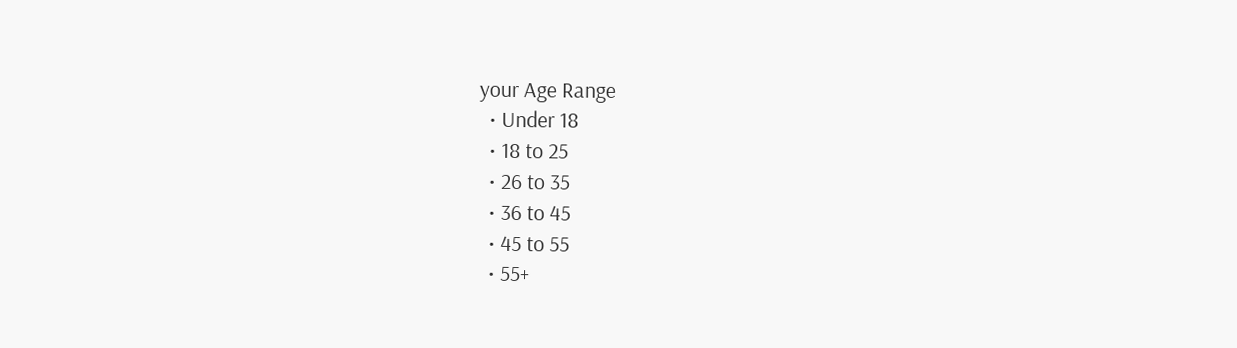your Age Range
  • Under 18
  • 18 to 25
  • 26 to 35
  • 36 to 45
  • 45 to 55
  • 55+